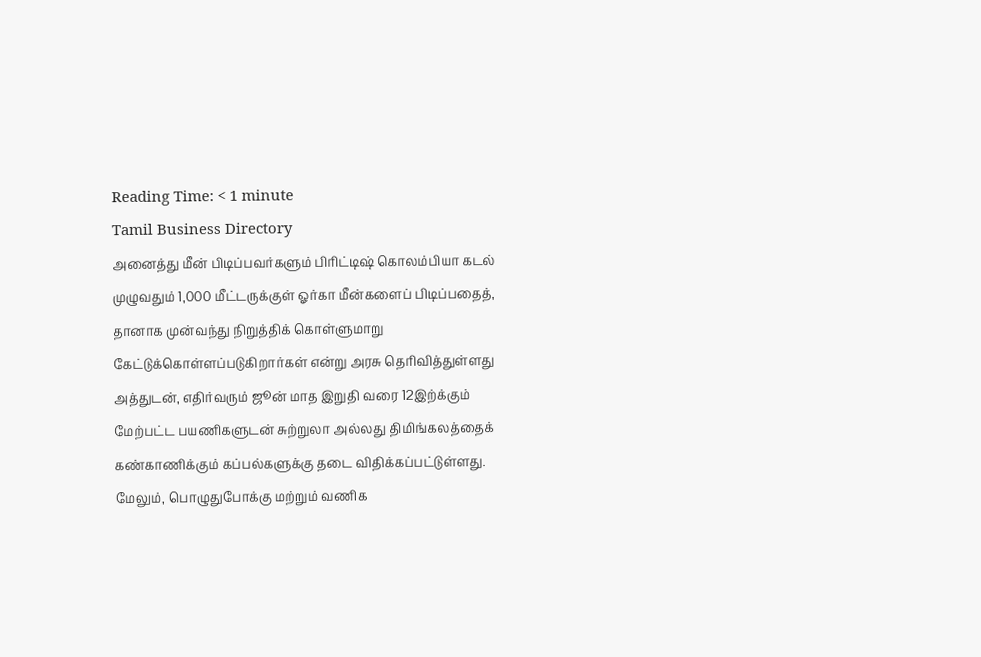Reading Time: < 1 minute
Tamil Business Directory
அனைத்து மீன் பிடிப்பவர்களும் பிரிட்டிஷ் கொலம்பியா கடல் முழுவதும் 1,000 மீட்டருக்குள் ஓர்கா மீன்களைப் பிடிப்பதைத், தானாக முன்வந்து நிறுத்திக் கொள்ளுமாறு கேட்டுக்கொள்ளப்படுகிறார்கள் என்று அரசு தெரிவித்துள்ளது
அத்துடன், எதிர்வரும் ஜூன் மாத இறுதி வரை 12இற்க்கும் மேற்பட்ட பயணிகளுடன் சுற்றுலா அல்லது திமிங்கலத்தைக் கண்காணிக்கும் கப்பல்களுக்கு தடை விதிக்கப்பட்டுள்ளது.
மேலும், பொழுதுபோக்கு மற்றும் வணிக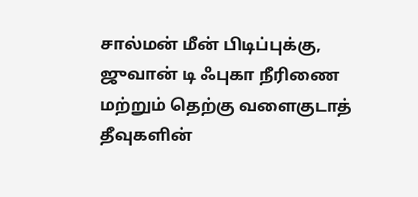சால்மன் மீன் பிடிப்புக்கு, ஜுவான் டி ஃபுகா நீரிணை மற்றும் தெற்கு வளைகுடாத் தீவுகளின்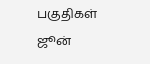பகுதிகள் ஜூன்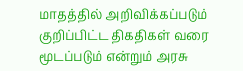மாதத்தில் அறிவிக்கப்படும் குறிப்பிட்ட திகதிகள் வரை மூடப்படும் என்றும் அரசு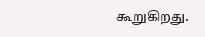கூறுகிறது.